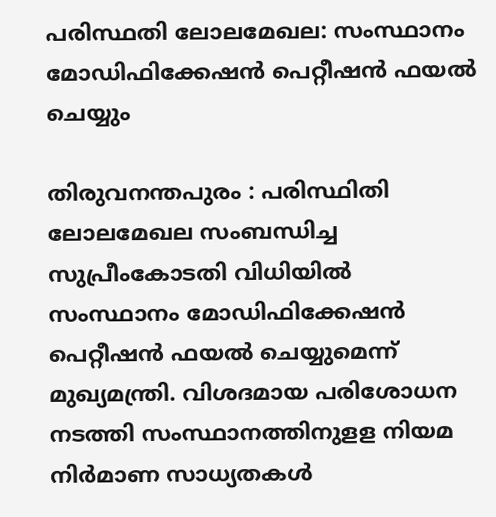പരിസ്ഥതി ലോലമേഖല: സംസ്ഥാനം മോഡിഫിക്കേഷന്‍ പെറ്റീഷന്‍ ഫയല്‍ ചെയ്യും

തിരുവനന്തപുരം : പരിസ്ഥിതി ലോലമേഖല സംബന്ധിച്ച സുപ്രീംകോടതി വിധിയില്‍ സംസ്ഥാനം മോഡിഫിക്കേഷന്‍ പെറ്റീഷന്‍ ഫയല്‍ ചെയ്യുമെന്ന്‌ മുഖ്യമന്ത്രി. വിശദമായ പരിശോധന നടത്തി സംസ്ഥാനത്തിനുളള നിയമ നിര്‍മാണ സാധ്യതകള്‍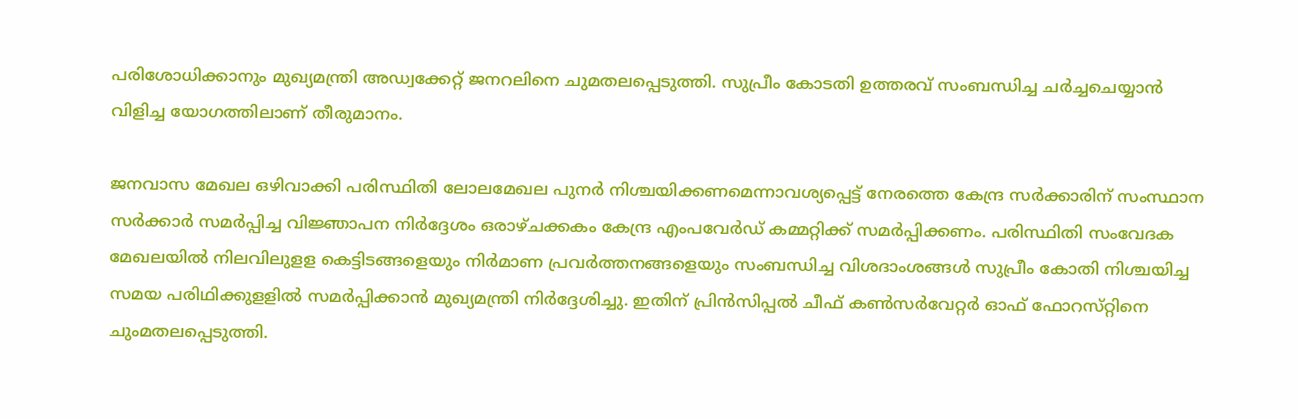പരിശോധിക്കാനും മുഖ്യമന്ത്രി അഡ്വക്കേറ്റ്‌ ജനറലിനെ ചുമതലപ്പെടുത്തി. സുപ്രീം കോടതി ഉത്തരവ്‌ സംബന്ധിച്ച ചര്‍ച്ചചെയ്യാന്‍ വിളിച്ച യോഗത്തിലാണ്‌ തീരുമാനം.

ജനവാസ മേഖല ഒഴിവാക്കി പരിസ്ഥിതി ലോലമേഖല പുനര്‍ നിശ്ചയിക്കണമെന്നാവശ്യപ്പെട്ട്‌ നേരത്തെ കേന്ദ്ര സര്‍ക്കാരിന്‌ സംസ്ഥാന സര്‍ക്കാര്‍ സമര്‍പ്പിച്ച വിജ്ഞാപന നിര്‍ദ്ദേശം ഒരാഴ്‌ചക്കകം കേന്ദ്ര എംപവേര്‍ഡ്‌ കമ്മറ്റിക്ക്‌ സമര്‍പ്പിക്കണം. പരിസ്ഥിതി സംവേദക മേഖലയില്‍ നിലവിലുളള കെട്ടിടങ്ങളെയും നിര്‍മാണ പ്രവര്‍ത്തനങ്ങളെയും സംബന്ധിച്ച വിശദാംശങ്ങള്‍ സുപ്രീം കോതി നിശ്ചയിച്ച സമയ പരിഥിക്കുളളില്‍ സമര്‍പ്പിക്കാന്‍ മുഖ്യമന്ത്രി നിര്‍ദ്ദേശിച്ചു. ഇതിന്‌ പ്രിന്‍സിപ്പല്‍ ചീഫ്‌ കണ്‍സര്‍വേറ്റര്‍ ഓഫ്‌ ഫോറസ്‌റ്റിനെ ചുംമതലപ്പെടുത്തി.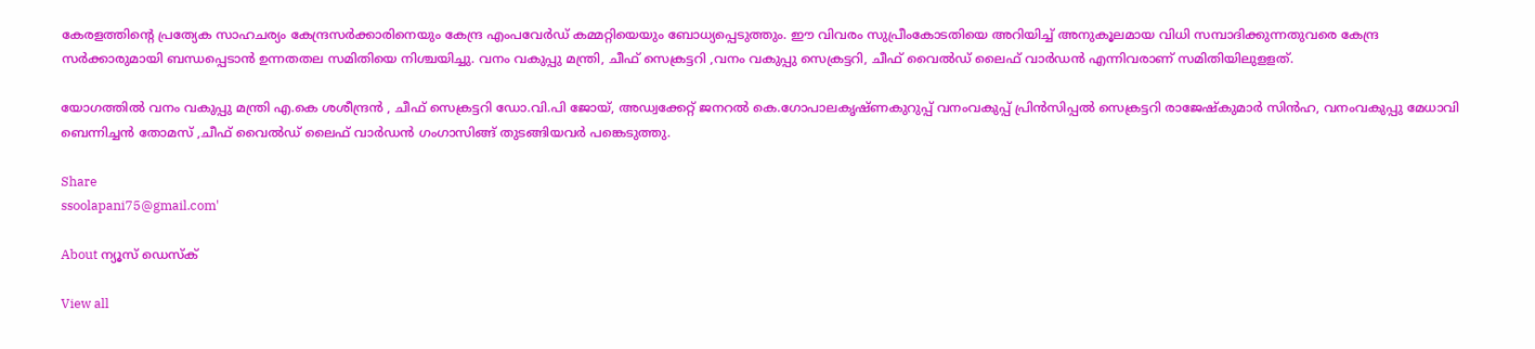കേരളത്തിന്റെ പ്രത്യേക സാഹചര്യം കേന്ദ്രസര്‍ക്കാരിനെയും കേന്ദ്ര എംപവേര്‍ഡ്‌ കമ്മറ്റിയെയും ബോധ്യപ്പെടുത്തും. ഈ വിവരം സുപ്രീംകോടതിയെ അറിയിച്ച്‌ അനുകൂലമായ വിധി സമ്പാദിക്കുന്നതുവരെ കേന്ദ്ര സര്‍ക്കാരുമായി ബന്ധപ്പെടാന്‍ ഉന്നതതല സമിതിയെ നിശ്ചയിച്ചു. വനം വകുപ്പു മന്ത്രി, ചീഫ്‌ സെക്രട്ടറി ,വനം വകുപ്പു സെക്രട്ടറി, ചീഫ്‌ വൈല്‍ഡ്‌ ലൈഫ്‌ വാര്‍ഡന്‍ എന്നിവരാണ്‌ സമിതിയിലുളളത്‌.

യോഗത്തില്‍ വനം വകുപ്പു മന്ത്രി എ.കെ ശശീന്ദ്രന്‍ , ചീഫ്‌ സെക്രട്ടറി ഡോ.വി.പി ജോയ്‌, അഡ്വക്കേറ്റ്‌ ജനറല്‍ കെ.ഗോപാലകൃഷ്‌ണകുറുപ്പ്‌ വനംവകുപ്പ്‌ പ്രിന്‍സിപ്പല്‍ സെക്രട്ടറി രാജേഷ്‌കുമാര്‍ സിന്‍ഹ, വനംവകുപ്പു മേധാവി ബെന്നിച്ചന്‍ തോമസ്‌ ,ചീഫ്‌ വൈല്‍ഡ്‌ ലൈഫ്‌ വാര്‍ഡന്‍ ഗംഗാസിങ്ങ്‌ തുടങ്ങിയവര്‍ പങ്കെടുത്തു.

Share
ssoolapani75@gmail.com'

About ന്യൂസ് ഡെസ്ക്

View all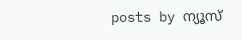posts by ന്യൂസ്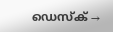ഡെസ്ക് →